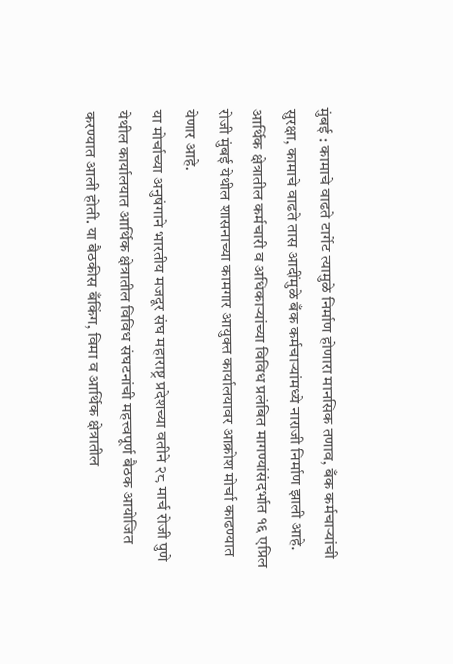मुंबई : कामाचे वाढते टार्गेट त्यामुळे निर्माण होणारा मानसिक तणाव, बँक कर्मचाऱ्यांची सुरक्षा, कामाचे वाढते तास आदींमुळे बँक कर्मचाऱ्यांमध्ये नाराजी निर्माण झाली आहे. आर्थिक क्षेत्रातील कर्मचारी व अधिकाऱ्यांच्या विविध प्रलंबित मागण्यांसंदर्भात १६ एप्रिल रोजी मुंबई येथील शासनाच्या कामगार आयुक्त कार्यालयावर आक्रोश मोर्चा काढण्यात येणार आहे.
या मोर्चाच्या अनुषंगाने भारतीय मजदूर संघ महाराष्ट्र प्रदेशच्या वतीने २८ मार्च रोजी पुणे येथील कार्यालयात आर्थिक क्षेत्रातील विविध संघटनांची महत्त्वपूर्ण बैठक आयोजित करण्यात आली होती. या बैठकीस बँकिंग, विमा व आर्थिक क्षेत्रातील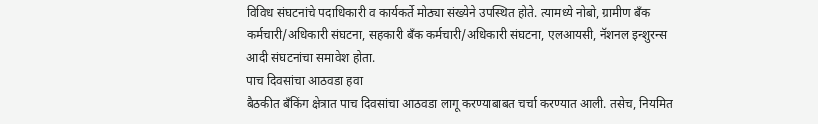विविध संघटनांचे पदाधिकारी व कार्यकर्ते मोठ्या संख्येने उपस्थित होते. त्यामध्ये नोबो, ग्रामीण बँक कर्मचारी/अधिकारी संघटना, सहकारी बँक कर्मचारी/अधिकारी संघटना, एलआयसी, नॅशनल इन्शुरन्स आदी संघटनांचा समावेश होता.
पाच दिवसांचा आठवडा हवा
बैठकीत बँकिंग क्षेत्रात पाच दिवसांचा आठवडा लागू करण्याबाबत चर्चा करण्यात आली. तसेच, नियमित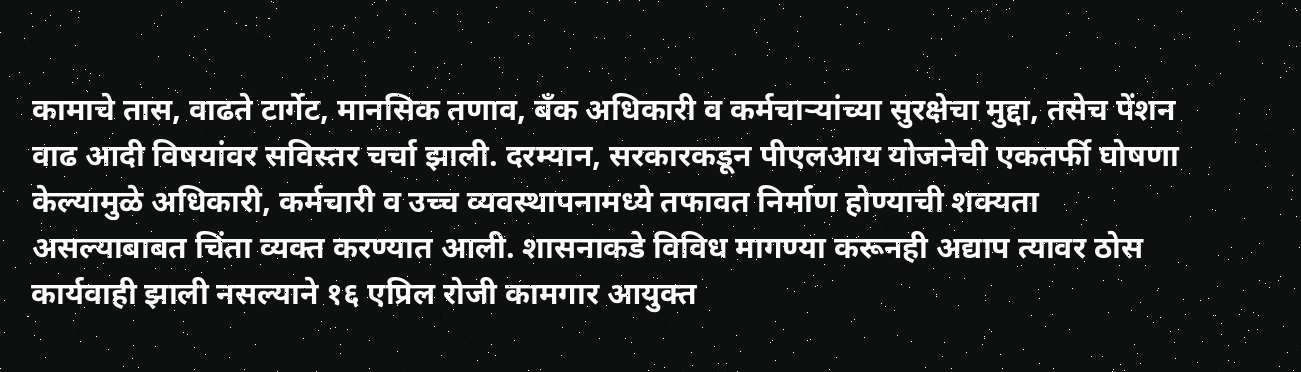कामाचे तास, वाढते टार्गेट, मानसिक तणाव, बँक अधिकारी व कर्मचाऱ्यांच्या सुरक्षेचा मुद्दा, तसेच पेंशन वाढ आदी विषयांवर सविस्तर चर्चा झाली. दरम्यान, सरकारकडून पीएलआय योजनेची एकतर्फी घोषणा केल्यामुळे अधिकारी, कर्मचारी व उच्च व्यवस्थापनामध्ये तफावत निर्माण होण्याची शक्यता असल्याबाबत चिंता व्यक्त करण्यात आली. शासनाकडे विविध मागण्या करूनही अद्याप त्यावर ठोस कार्यवाही झाली नसल्याने १६ एप्रिल रोजी कामगार आयुक्त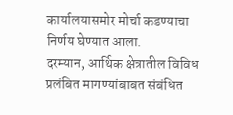कार्यालयासमोर मोर्चा कडण्याचा निर्णय घेण्यात आला.
दरम्यान, आर्थिक क्षेत्रातील विविध प्रलंबित मागण्यांबाबत संबंधित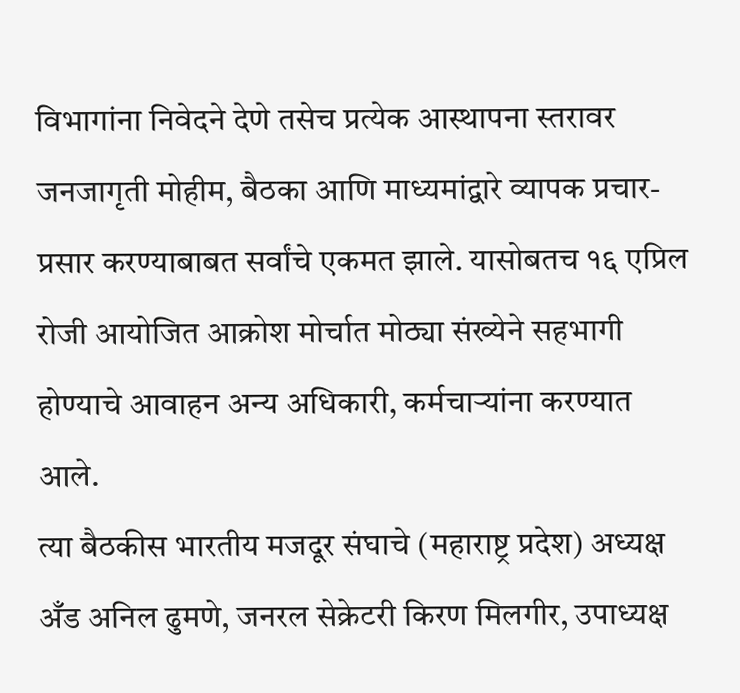विभागांना निवेदने देणे तसेच प्रत्येक आस्थापना स्तरावर जनजागृती मोहीम, बैठका आणि माध्यमांद्वारे व्यापक प्रचार-प्रसार करण्याबाबत सर्वांचे एकमत झाले. यासोबतच १६ एप्रिल रोजी आयोजित आक्रोश मोर्चात मोठ्या संख्येने सहभागी होण्याचे आवाहन अन्य अधिकारी, कर्मचाऱ्यांना करण्यात आले.
त्या बैठकीस भारतीय मजदूर संघाचे (महाराष्ट्र प्रदेश) अध्यक्ष अँड अनिल ढुमणे, जनरल सेक्रेटरी किरण मिलगीर, उपाध्यक्ष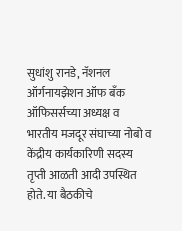सुधांशु रानडे, नॅशनल ऑर्गनायझेशन ऑफ बँक ऑफिसर्सच्या अध्यक्ष व भारतीय मजदूर संघाच्या नोबो व केंद्रीय कार्यकारिणी सदस्य तृप्ती आळती आदी उपस्थित होते. या बैठकीचे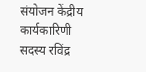संयोजन केंद्रीय कार्यकारिणी सदस्य रविंद्र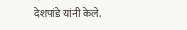देशपांडे यांनी केले.